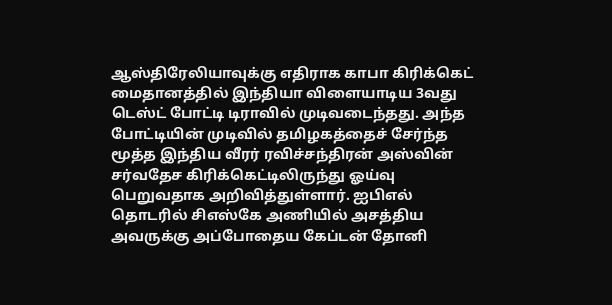ஆஸ்திரேலியாவுக்கு எதிராக காபா கிரிக்கெட் மைதானத்தில் இந்தியா விளையாடிய 3வது டெஸ்ட் போட்டி டிராவில் முடிவடைந்தது. அந்த போட்டியின் முடிவில் தமிழகத்தைச் சேர்ந்த மூத்த இந்திய வீரர் ரவிச்சந்திரன் அஸ்வின் சர்வதேச கிரிக்கெட்டிலிருந்து ஓய்வு பெறுவதாக அறிவித்துள்ளார். ஐபிஎல் தொடரில் சிஎஸ்கே அணியில் அசத்திய அவருக்கு அப்போதைய கேப்டன் தோனி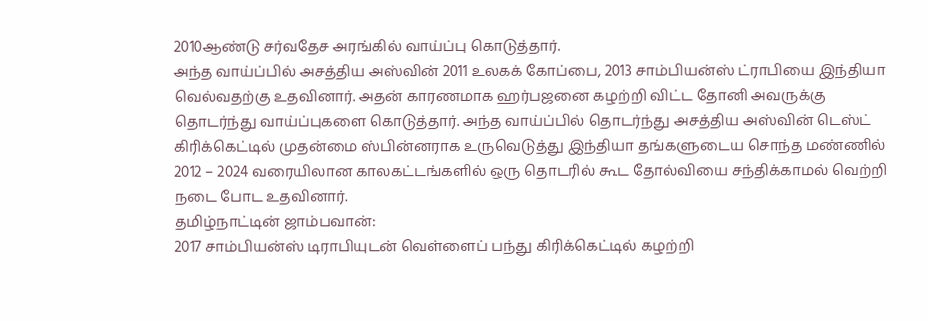2010ஆண்டு சர்வதேச அரங்கில் வாய்ப்பு கொடுத்தார்.
அந்த வாய்ப்பில் அசத்திய அஸ்வின் 2011 உலகக் கோப்பை, 2013 சாம்பியன்ஸ் ட்ராபியை இந்தியா வெல்வதற்கு உதவினார். அதன் காரணமாக ஹர்பஜனை கழற்றி விட்ட தோனி அவருக்கு தொடர்ந்து வாய்ப்புகளை கொடுத்தார். அந்த வாய்ப்பில் தொடர்ந்து அசத்திய அஸ்வின் டெஸ்ட் கிரிக்கெட்டில் முதன்மை ஸ்பின்னராக உருவெடுத்து இந்தியா தங்களுடைய சொந்த மண்ணில் 2012 – 2024 வரையிலான காலகட்டங்களில் ஒரு தொடரில் கூட தோல்வியை சந்திக்காமல் வெற்றி நடை போட உதவினார்.
தமிழ்நாட்டின் ஜாம்பவான்:
2017 சாம்பியன்ஸ் டிராபியுடன் வெள்ளைப் பந்து கிரிக்கெட்டில் கழற்றி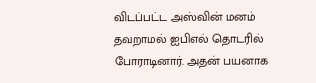விடப்பட்ட அஸ்வின் மனம் தவறாமல் ஐபிஎல் தொடரில் போராடினார். அதன் பயனாக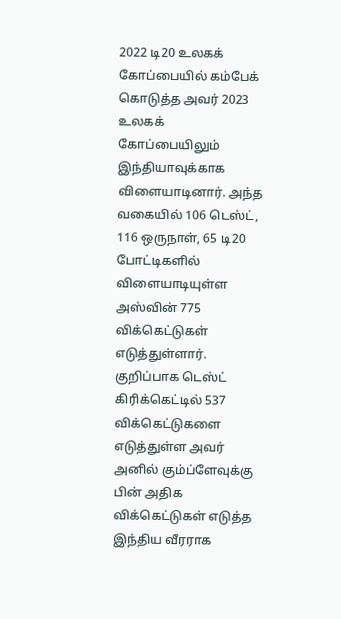2022 டி20 உலகக் கோப்பையில் கம்பேக் கொடுத்த அவர் 2023 உலகக் கோப்பையிலும் இந்தியாவுக்காக விளையாடினார். அந்த வகையில் 106 டெஸ்ட், 116 ஒருநாள், 65 டி20 போட்டிகளில் விளையாடியுள்ள அஸ்வின் 775 விக்கெட்டுகள் எடுத்துள்ளார்.
குறிப்பாக டெஸ்ட் கிரிக்கெட்டில் 537 விக்கெட்டுகளை எடுத்துள்ள அவர் அனில் கும்ப்ளேவுக்கு பின் அதிக விக்கெட்டுகள் எடுத்த இந்திய வீரராக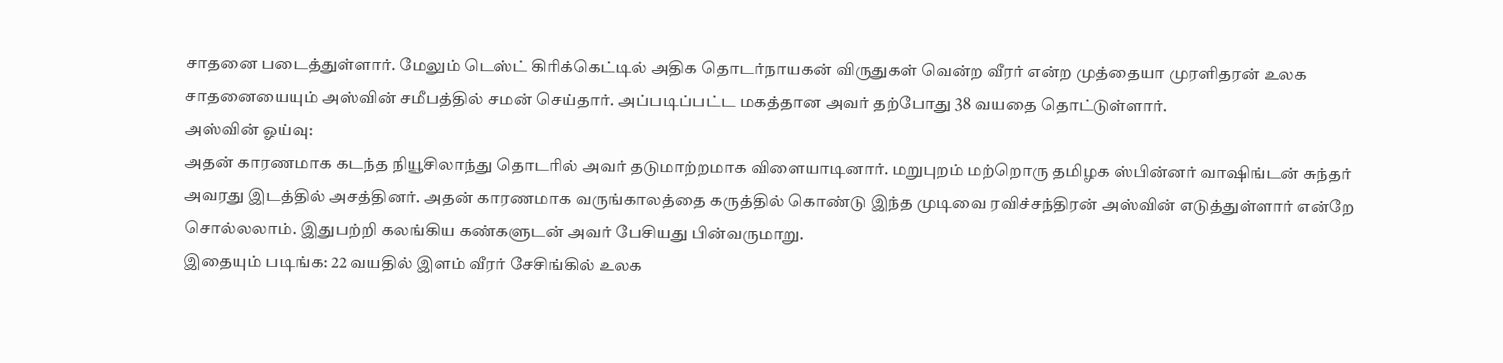சாதனை படைத்துள்ளார். மேலும் டெஸ்ட் கிரிக்கெட்டில் அதிக தொடர்நாயகன் விருதுகள் வென்ற வீரர் என்ற முத்தையா முரளிதரன் உலக சாதனையையும் அஸ்வின் சமீபத்தில் சமன் செய்தார். அப்படிப்பட்ட மகத்தான அவர் தற்போது 38 வயதை தொட்டுள்ளார்.
அஸ்வின் ஓய்வு:
அதன் காரணமாக கடந்த நியூசிலாந்து தொடரில் அவர் தடுமாற்றமாக விளையாடினார். மறுபுறம் மற்றொரு தமிழக ஸ்பின்னர் வாஷிங்டன் சுந்தர் அவரது இடத்தில் அசத்தினர். அதன் காரணமாக வருங்காலத்தை கருத்தில் கொண்டு இந்த முடிவை ரவிச்சந்திரன் அஸ்வின் எடுத்துள்ளார் என்றே சொல்லலாம். இதுபற்றி கலங்கிய கண்களுடன் அவர் பேசியது பின்வருமாறு.
இதையும் படிங்க: 22 வயதில் இளம் வீரர் சேசிங்கில் உலக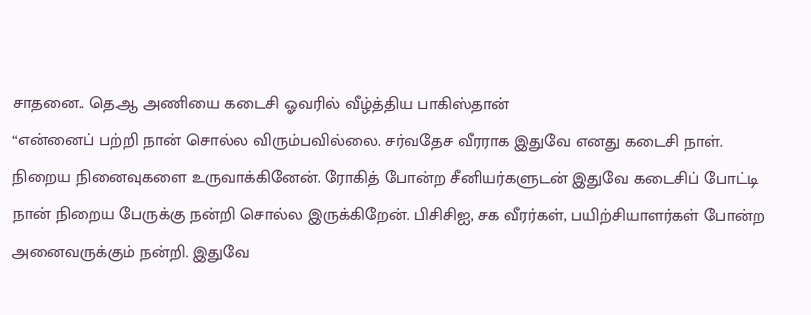சாதனை.. தெ.ஆ அணியை கடைசி ஓவரில் வீழ்த்திய பாகிஸ்தான்
“என்னைப் பற்றி நான் சொல்ல விரும்பவில்லை. சர்வதேச வீரராக இதுவே எனது கடைசி நாள். நிறைய நினைவுகளை உருவாக்கினேன். ரோகித் போன்ற சீனியர்களுடன் இதுவே கடைசிப் போட்டி நான் நிறைய பேருக்கு நன்றி சொல்ல இருக்கிறேன். பிசிசிஐ, சக வீரர்கள், பயிற்சியாளர்கள் போன்ற அனைவருக்கும் நன்றி. இதுவே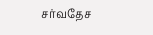சர்வதேச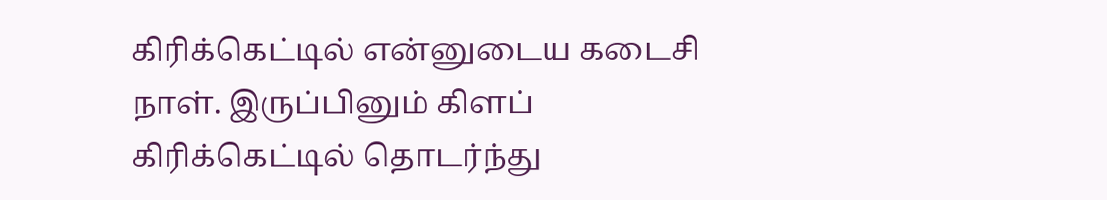கிரிக்கெட்டில் என்னுடைய கடைசி நாள். இருப்பினும் கிளப் கிரிக்கெட்டில் தொடர்ந்து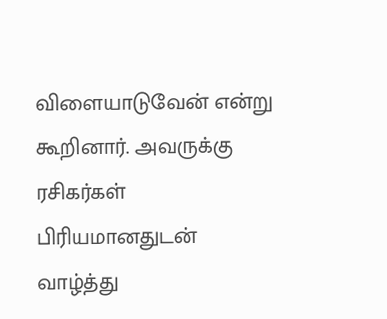விளையாடுவேன் என்று கூறினார். அவருக்கு ரசிகர்கள் பிரியமானதுடன் வாழ்த்து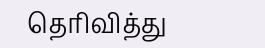தெரிவித்து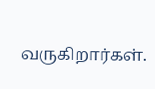வருகிறார்கள்.